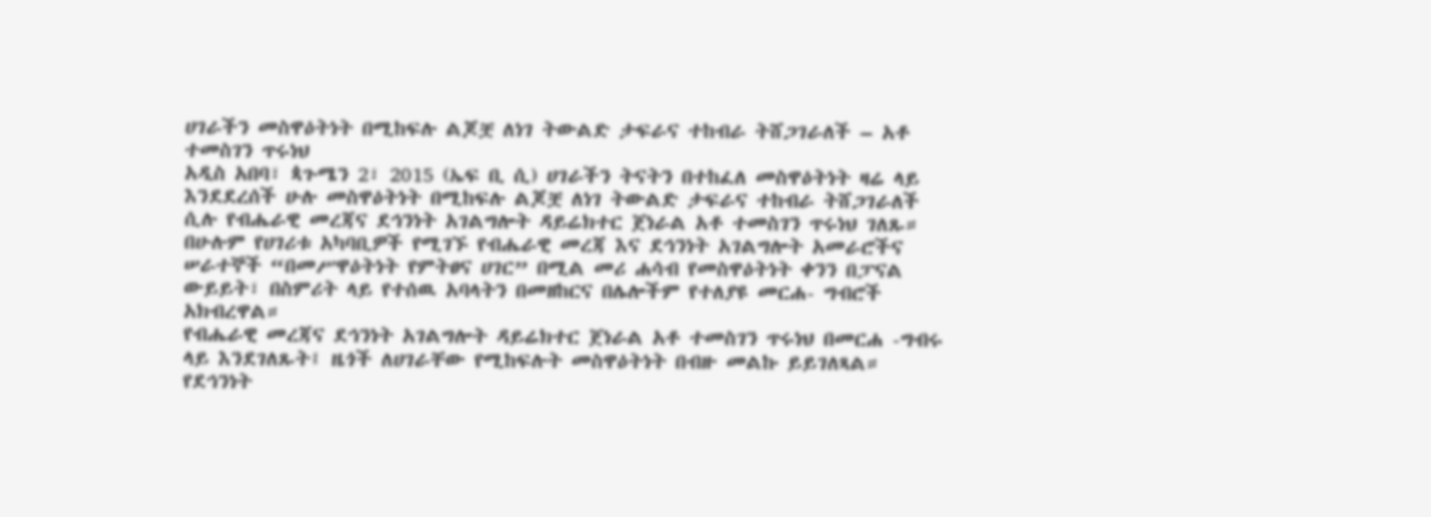ሀገራችን መስዋዕትነት በሚከፍሉ ልጆቿ ለነገ ትውልድ ታፍራና ተከብራ ትሸጋገራለች – አቶ ተመስገን ጥሩነህ
አዲስ አበባ፣ ጳጉሜን 2፣ 2015 (ኤፍ ቢ ሲ) ሀገራችን ትናትን በተከፈለ መስዋዕትነት ዛሬ ላይ እንደደረሰች ሁሉ መስዋዕትነት በሚከፍሉ ልጆቿ ለነገ ትውልድ ታፍራና ተከብራ ትሸጋገራለች ሲሉ የብሔራዊ መረጃና ደኅንነት አገልግሎት ዳይሬክተር ጀነራል አቶ ተመስገን ጥሩነህ ገለጹ።
በሁሉም የሀገሪቱ አካባቢዎች የሚገኙ የብሔራዊ መረጃ እና ደኅንነት አገልግሎት አመራሮችና ሠራተኞች “በመሥዋዕትነት የምትፀና ሀገር” በሚል መሪ ሐሳብ የመስዋዕትነት ቀንን በፓናል ውይይት፣ በስምሪት ላይ የተሰዉ አባላትን በመዘከርና በሌሎችም የተለያዩ መርሐ- ግብሮች አክብረዋል።
የብሔራዊ መረጃና ደኅንነት አገልግሎት ዳይሬክተር ጀነራል አቶ ተመስገን ጥሩነህ በመርሐ -ግብሩ ላይ እንደገለጹት፤ ዜጎች ለሀገራቸው የሚከፍሉት መስዋዕትነት በብዙ መልኩ ይይገለጻል።
የደኅንነት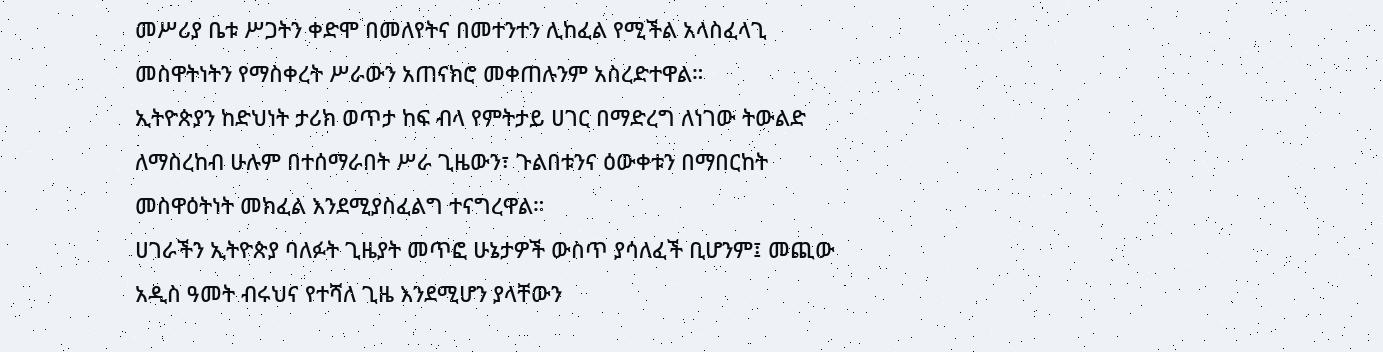መሥሪያ ቤቱ ሥጋትን ቀድሞ በመለየትና በመተንተን ሊከፈል የሚችል አላስፈላጊ መስዋትነትን የማስቀረት ሥራውን አጠናክሮ መቀጠሉንም አስረድተዋል።
ኢትዮጵያን ከድህነት ታሪክ ወጥታ ከፍ ብላ የምትታይ ሀገር በማድረግ ለነገው ትውልድ ለማስረከብ ሁሉም በተሰማራበት ሥራ ጊዜውን፣ ጉልበቱንና ዕውቀቱን በማበርከት መስዋዕትነት መክፈል እንደሚያስፈልግ ተናግረዋል።
ሀገራችን ኢትዮጵያ ባለፉት ጊዜያት መጥፎ ሁኔታዎች ውስጥ ያሳለፈች ቢሆንም፤ መጪው አዲስ ዓመት ብሩህና የተሻለ ጊዜ እንደሚሆን ያላቸውን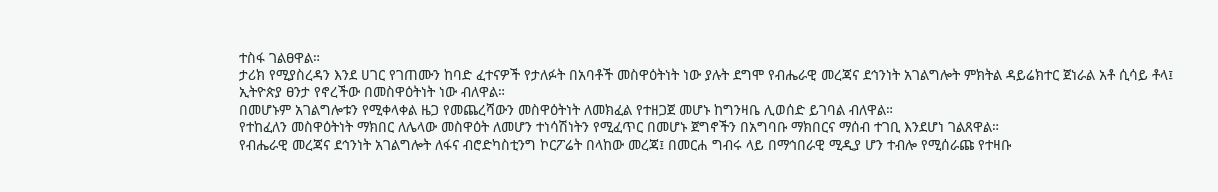ተስፋ ገልፀዋል።
ታሪክ የሚያስረዳን እንደ ሀገር የገጠሙን ከባድ ፈተናዎች የታለፉት በአባቶች መስዋዕትነት ነው ያሉት ደግሞ የብሔራዊ መረጃና ደኅንነት አገልግሎት ምክትል ዳይሬክተር ጀነራል አቶ ሲሳይ ቶላ፤ ኢትዮጵያ ፀንታ የኖረችው በመስዋዕትነት ነው ብለዋል።
በመሆኑም አገልግሎቱን የሚቀላቀል ዜጋ የመጨረሻውን መስዋዕትነት ለመክፈል የተዘጋጀ መሆኑ ከግንዛቤ ሊወሰድ ይገባል ብለዋል።
የተከፈለን መስዋዕትነት ማክበር ለሌላው መስዋዕት ለመሆን ተነሳሽነትን የሚፈጥር በመሆኑ ጀግኖችን በአግባቡ ማክበርና ማሰብ ተገቢ እንደሆነ ገልጸዋል።
የብሔራዊ መረጃና ደኅንነት አገልግሎት ለፋና ብሮድካስቲንግ ኮርፖሬት በላከው መረጃ፤ በመርሐ ግብሩ ላይ በማኅበራዊ ሚዲያ ሆን ተብሎ የሚሰራጩ የተዛቡ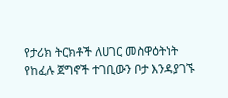የታሪክ ትርክቶች ለሀገር መስዋዕትነት የከፈሉ ጀግኖች ተገቢውን ቦታ እንዳያገኙ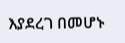እያደረገ በመሆኑ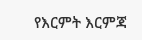የእርምት እርምጃ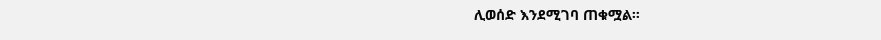ሊወሰድ እንደሚገባ ጠቁሟል።